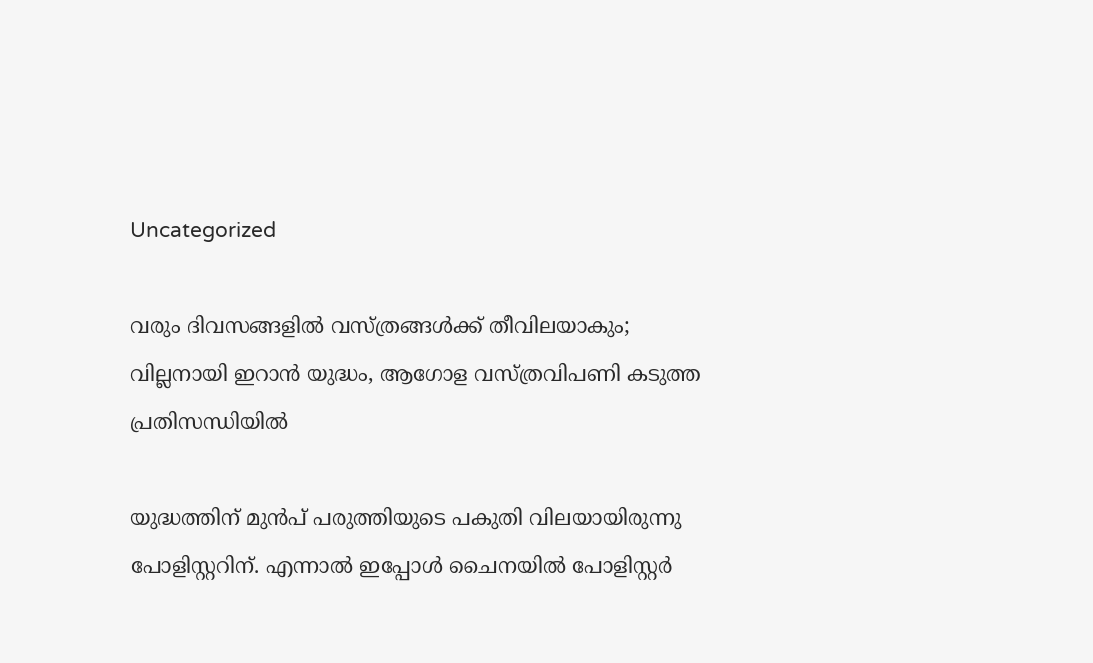Uncategorized

വരും ദിവസങ്ങളിൽ വസ്ത്രങ്ങള്‍ക്ക് തീവിലയാകും; വില്ലനായി ഇറാന്‍ യുദ്ധം, ആഗോള വസ്ത്രവിപണി കടുത്ത പ്രതിസന്ധിയില്‍

യുദ്ധത്തിന് മുന്‍പ് പരുത്തിയുടെ പകുതി വിലയായിരുന്നു പോളിസ്റ്ററിന്. എന്നാല്‍ ഇപ്പോള്‍ ചൈനയില്‍ പോളിസ്റ്റര്‍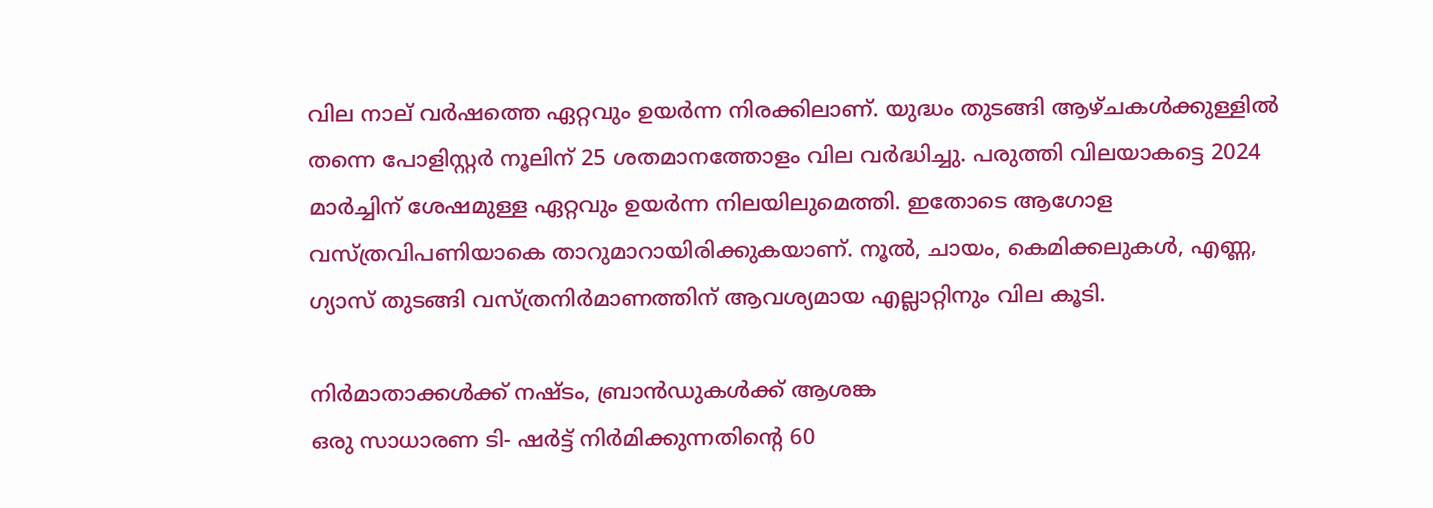വില നാല് വര്‍ഷത്തെ ഏറ്റവും ഉയര്‍ന്ന നിരക്കിലാണ്. യുദ്ധം തുടങ്ങി ആഴ്ചകള്‍ക്കുള്ളില്‍ തന്നെ പോളിസ്റ്റര്‍ നൂലിന് 25 ശതമാനത്തോളം വില വര്‍ദ്ധിച്ചു. പരുത്തി വിലയാകട്ടെ 2024 മാര്‍ച്ചിന് ശേഷമുള്ള ഏറ്റവും ഉയര്‍ന്ന നിലയിലുമെത്തി. ഇതോടെ ആഗോള വസ്ത്രവിപണിയാകെ താറുമാറായിരിക്കുകയാണ്. നൂല്‍, ചായം, കെമിക്കലുകള്‍, എണ്ണ, ഗ്യാസ് തുടങ്ങി വസ്ത്രനിര്‍മാണത്തിന് ആവശ്യമായ എല്ലാറ്റിനും വില കൂടി.

നിര്‍മാതാക്കള്‍ക്ക് നഷ്ടം, ബ്രാന്‍ഡുകള്‍ക്ക് ആശങ്ക
ഒരു സാധാരണ ടി- ഷര്‍ട്ട് നിര്‍മിക്കുന്നതിന്റെ 60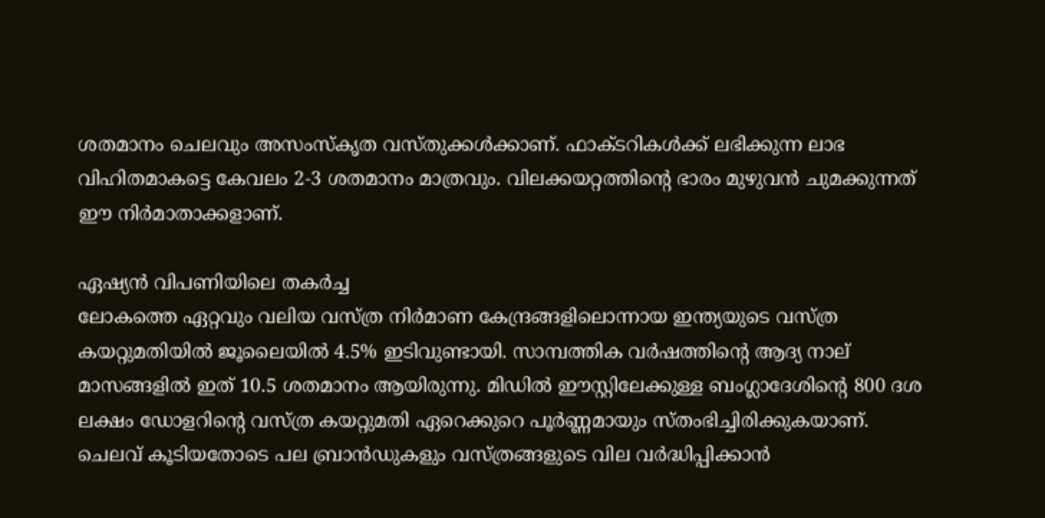ശതമാനം ചെലവും അസംസ്‌കൃത വസ്തുക്കള്‍ക്കാണ്. ഫാക്ടറികള്‍ക്ക് ലഭിക്കുന്ന ലാഭ വിഹിതമാകട്ടെ കേവലം 2-3 ശതമാനം മാത്രവും. വിലക്കയറ്റത്തിന്റെ ഭാരം മുഴുവന്‍ ചുമക്കുന്നത് ഈ നിര്‍മാതാക്കളാണ്.

ഏഷ്യന്‍ വിപണിയിലെ തകര്‍ച്ച
ലോകത്തെ ഏറ്റവും വലിയ വസ്ത്ര നിര്‍മാണ കേന്ദ്രങ്ങളിലൊന്നായ ഇന്ത്യയുടെ വസ്ത്ര കയറ്റുമതിയില്‍ ജൂലൈയില്‍ 4.5% ഇടിവുണ്ടായി. സാമ്പത്തിക വര്‍ഷത്തിന്റെ ആദ്യ നാല് മാസങ്ങളില്‍ ഇത് 10.5 ശതമാനം ആയിരുന്നു. മിഡില്‍ ഈസ്റ്റിലേക്കുള്ള ബംഗ്ലാദേശിന്റെ 800 ദശ ലക്ഷം ഡോളറിന്റെ വസ്ത്ര കയറ്റുമതി ഏറെക്കുറെ പൂര്‍ണ്ണമായും സ്തംഭിച്ചിരിക്കുകയാണ്. ചെലവ് കൂടിയതോടെ പല ബ്രാന്‍ഡുകളും വസ്ത്രങ്ങളുടെ വില വര്‍ദ്ധിപ്പിക്കാന്‍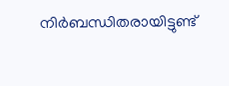നിര്‍ബന്ധിതരായിട്ടുണ്ട്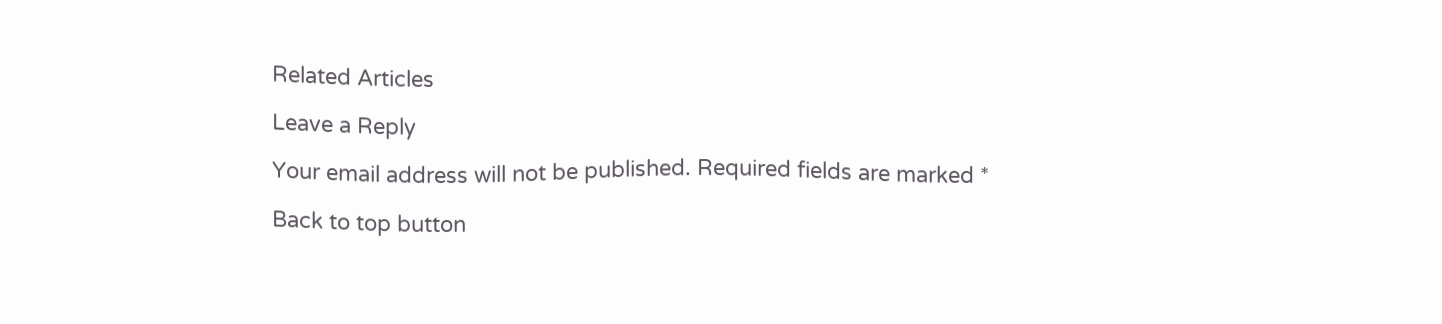Related Articles

Leave a Reply

Your email address will not be published. Required fields are marked *

Back to top button